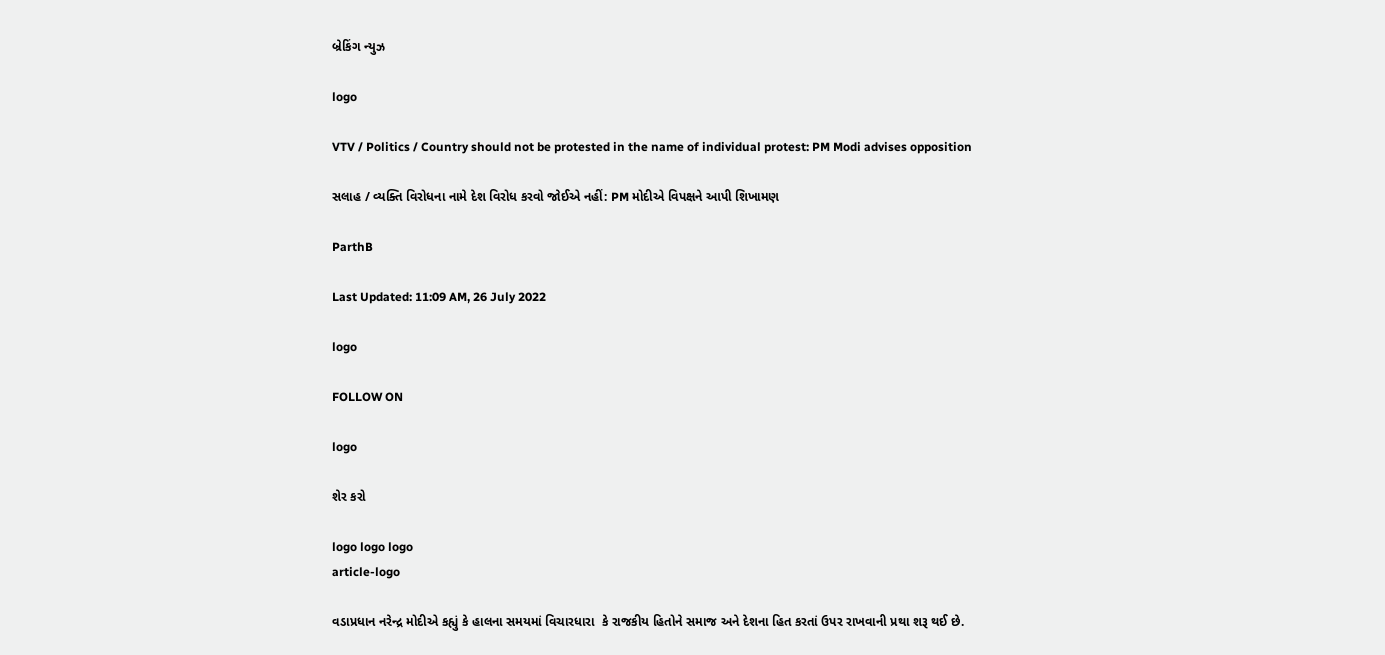બ્રેકિંગ ન્યુઝ

logo

VTV / Politics / Country should not be protested in the name of individual protest: PM Modi advises opposition

સલાહ / વ્યક્તિ વિરોધના નામે દેશ વિરોધ કરવો જોઈએ નહીં: PM મોદીએ વિપક્ષને આપી શિખામણ

ParthB

Last Updated: 11:09 AM, 26 July 2022

logo

FOLLOW ON

logo

શેર કરો

logo logo logo
article-logo

વડાપ્રધાન નરેન્દ્ર મોદીએ કહ્યું કે હાલના સમયમાં વિચારધારા  કે રાજકીય હિતોને સમાજ અને દેશના હિત કરતાં ઉપર રાખવાની પ્રથા શરૂ થઈ છે.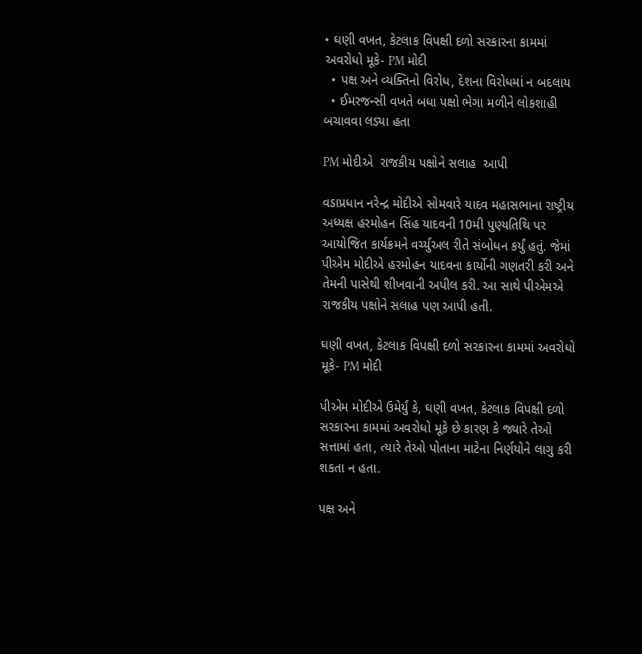• ઘણી વખત, કેટલાક વિપક્ષી દળો સરકારના કામમાં અવરોધો મૂકે- PM મોદી
  • પક્ષ અને વ્યક્તિનો વિરોધ, દેશના વિરોધમાં ન બદલાય
  • ઈમરજન્સી વખતે બધા પક્ષો ભેગા મળીને લોકશાહી બચાવવા લડ્યા હતા

PM મોદીએ  રાજકીય પક્ષોને સલાહ  આપી

વડાપ્રધાન નરેન્દ્ર મોદીએ સોમવારે યાદવ મહાસભાના રાષ્ટ્રીય અધ્યક્ષ હરમોહન સિંહ યાદવની 10મી પુણ્યતિથિ પર આયોજિત કાર્યક્રમને વર્ચ્યુઅલ રીતે સંબોધન કર્યું હતું. જેમાં પીએમ મોદીએ હરમોહન યાદવના કાર્યોની ગણતરી કરી અને તેમની પાસેથી શીખવાની અપીલ કરી. આ સાથે પીએમએ રાજકીય પક્ષોને સલાહ પણ આપી હતી.

ઘણી વખત, કેટલાક વિપક્ષી દળો સરકારના કામમાં અવરોધો મૂકે- PM મોદી

પીએમ મોદીએ ઉમેર્યું કે, ઘણી વખત, કેટલાક વિપક્ષી દળો સરકારના કામમાં અવરોધો મૂકે છે કારણ કે જ્યારે તેઓ સત્તામાં હતા, ત્યારે તેઓ પોતાના માટેના નિર્ણયોને લાગુ કરી શકતા ન હતા.

પક્ષ અને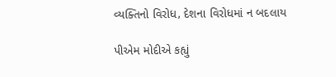વ્યક્તિનો વિરોધ, દેશના વિરોધમાં ન બદલાય

પીએમ મોદીએ કહ્યું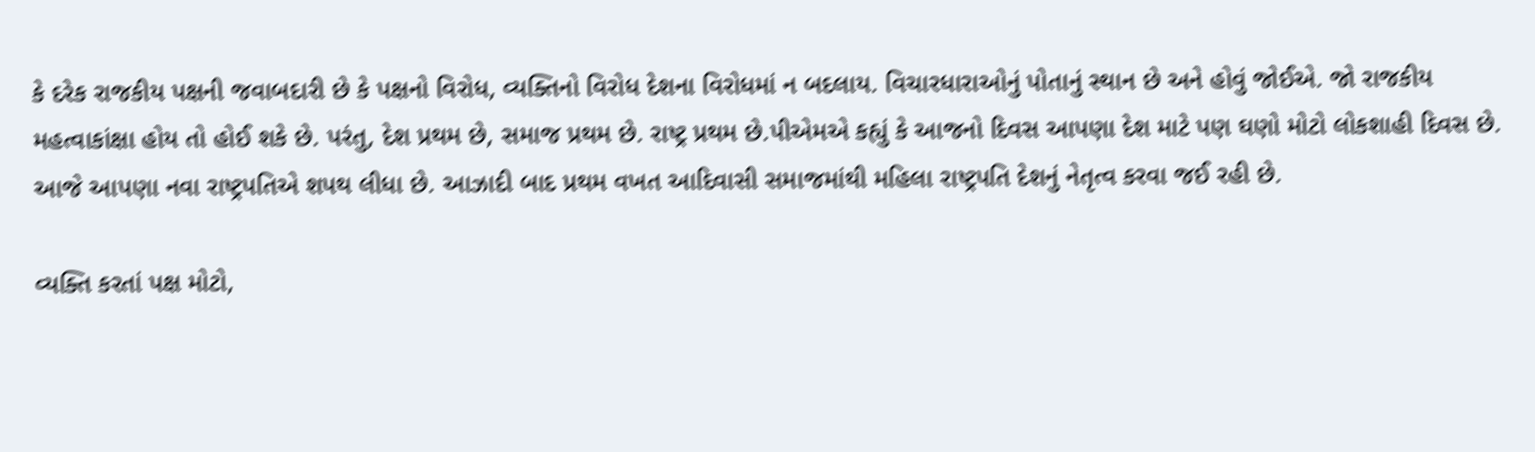કે દરેક રાજકીય પક્ષની જવાબદારી છે કે પક્ષનો વિરોધ, વ્યક્તિનો વિરોધ દેશના વિરોધમાં ન બદલાય. વિચારધારાઓનું પોતાનું સ્થાન છે અને હોવું જોઈએ. જો રાજકીય મહત્વાકાંક્ષા હોય તો હોઈ શકે છે. પરંતુ, દેશ પ્રથમ છે, સમાજ પ્રથમ છે. રાષ્ટ્ર પ્રથમ છે.પીએમએ કહ્યું કે આજનો દિવસ આપણા દેશ માટે પણ ઘણો મોટો લોકશાહી દિવસ છે. આજે આપણા નવા રાષ્ટ્રપતિએ શપથ લીધા છે. આઝાદી બાદ પ્રથમ વખત આદિવાસી સમાજમાંથી મહિલા રાષ્ટ્રપતિ દેશનું નેતૃત્વ કરવા જઈ રહી છે.

વ્યક્તિ કરતાં પક્ષ મોટો,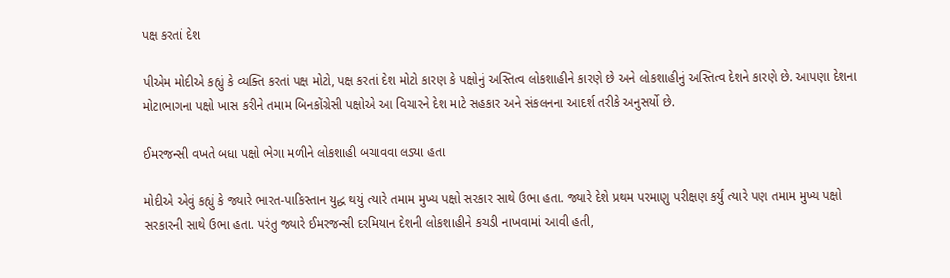પક્ષ કરતાં દેશ

પીએમ મોદીએ કહ્યું કે વ્યક્તિ કરતાં પક્ષ મોટો, પક્ષ કરતાં દેશ મોટો કારણ કે પક્ષોનું અસ્તિત્વ લોકશાહીને કારણે છે અને લોકશાહીનું અસ્તિત્વ દેશને કારણે છે. આપણા દેશના મોટાભાગના પક્ષો ખાસ કરીને તમામ બિનકોંગ્રેસી પક્ષોએ આ વિચારને દેશ માટે સહકાર અને સંકલનના આદર્શ તરીકે અનુસર્યો છે.

ઈમરજન્સી વખતે બધા પક્ષો ભેગા મળીને લોકશાહી બચાવવા લડ્યા હતા

મોદીએ એવું કહ્યું કે જ્યારે ભારત-પાકિસ્તાન યુદ્ધ થયું ત્યારે તમામ મુખ્ય પક્ષો સરકાર સાથે ઉભા હતા. જ્યારે દેશે પ્રથમ પરમાણુ પરીક્ષણ કર્યું ત્યારે પણ તમામ મુખ્ય પક્ષો સરકારની સાથે ઉભા હતા. પરંતુ જ્યારે ઈમરજન્સી દરમિયાન દેશની લોકશાહીને કચડી નાખવામાં આવી હતી,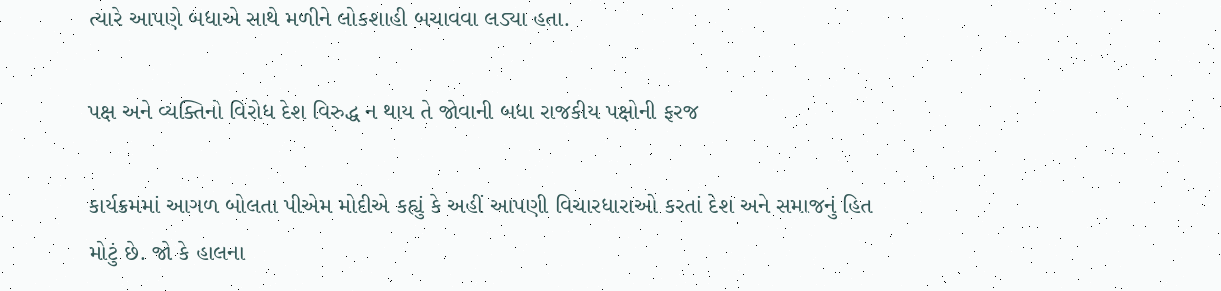ત્યારે આપણે બધાએ સાથે મળીને લોકશાહી બચાવવા લડ્યા હતા.

પક્ષ અને વ્યક્તિનો વિરોધ દેશ વિરુદ્ધ ન થાય તે જોવાની બધા રાજકીય પક્ષોની ફરજ

કાર્યક્રમમાં આગળ બોલતા પીએમ મોદીએ કહ્યું કે અહીં આપણી વિચારધારાઓ કરતાં દેશ અને સમાજનું હિત મોટું છે. જો કે હાલના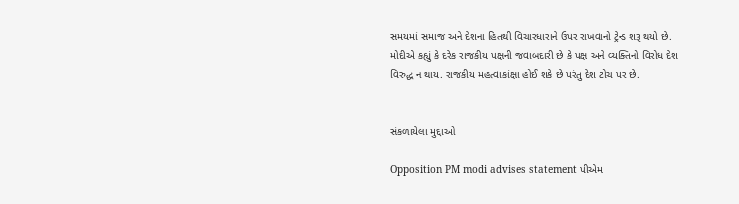સમયમાં સમાજ અને દેશના હિતથી વિચારધારાને ઉપર રાખવાનો ટ્રેન્ડ શરૂ થયો છે. મોદીએ કહ્યું કે દરેક રાજકીય પક્ષની જવાબદારી છે કે પક્ષ અને વ્યક્તિનો વિરોધ દેશ વિરુદ્ધ ન થાય. રાજકીય મહત્વાકાંક્ષા હોઈ શકે છે પરંતુ દેશ ટોચ પર છે.


સંકળાયેલા મુદ્દાઓ

Opposition PM modi advises statement પીએમ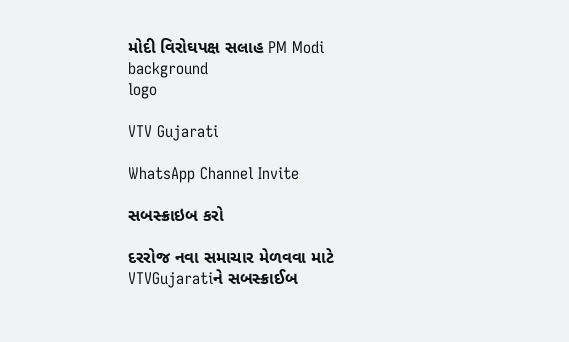મોદી વિરોઘપક્ષ સલાહ PM Modi
background
logo

VTV Gujarati

WhatsApp Channel Invite

સબસ્ક્રાઇબ કરો

દરરોજ નવા સમાચાર મેળવવા માટે VTVGujaratiને સબસ્ક્રાઈબ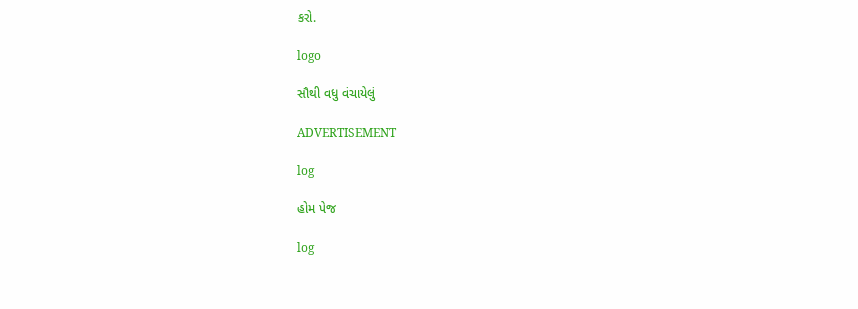કરો.

logo

સૌથી વધુ વંચાયેલું

ADVERTISEMENT

log

હોમ પેજ

log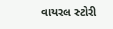વાયરલ સ્ટોરી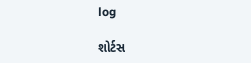log

શોર્ટસ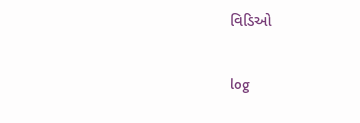વિડિઓ

log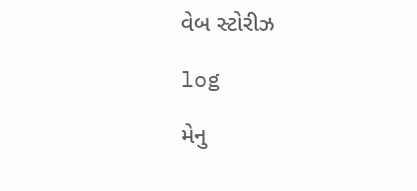વેબ સ્ટોરીઝ

log

મેનુ